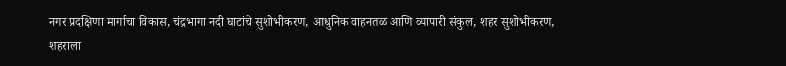नगर प्रदक्षिणा मार्गाचा विकास, चंद्रभागा नदी घाटांचे सुशोभीकरण, आधुनिक वाहनतळ आणि व्यापारी संकुल, शहर सुशोभीकरण, शहराला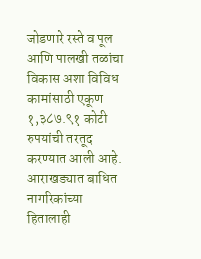जोडणारे रस्ते व पूल आणि पालखी तळांचा विकास अशा विविध कामांसाठी एकूण १,३८७.९१ कोटी रुपयांची तरतूद करण्यात आली आहे.
आराखड्यात बाधित नागरिकांच्या हितालाही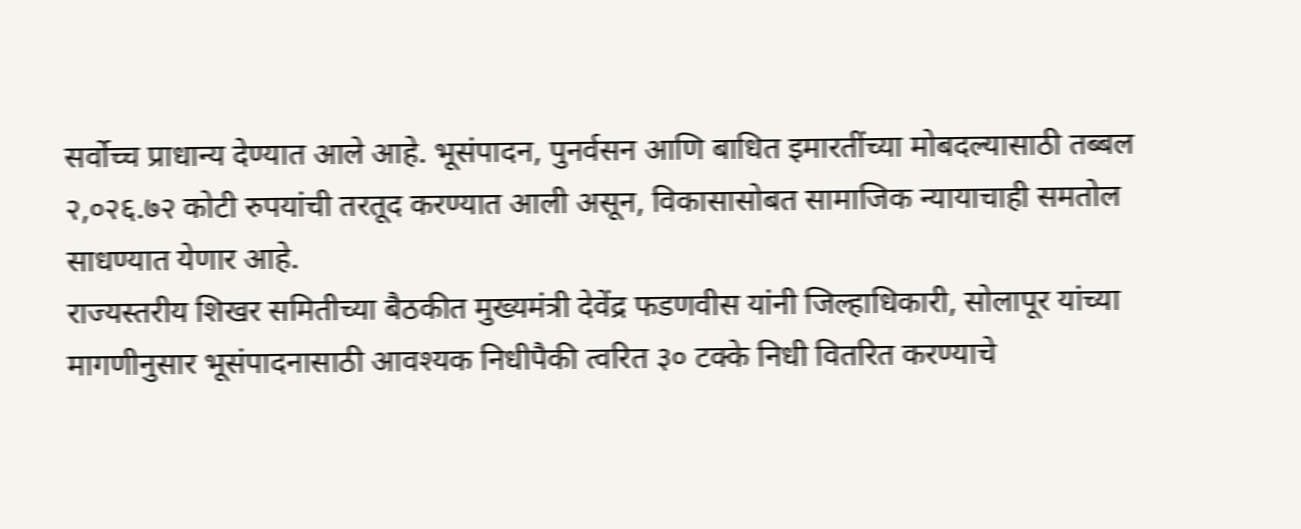सर्वोच्च प्राधान्य देण्यात आले आहे. भूसंपादन, पुनर्वसन आणि बाधित इमारतींच्या मोबदल्यासाठी तब्बल २,०२६.७२ कोटी रुपयांची तरतूद करण्यात आली असून, विकासासोबत सामाजिक न्यायाचाही समतोल साधण्यात येणार आहे.
राज्यस्तरीय शिखर समितीच्या बैठकीत मुख्यमंत्री देवेंद्र फडणवीस यांनी जिल्हाधिकारी, सोलापूर यांच्या मागणीनुसार भूसंपादनासाठी आवश्यक निधीपैकी त्वरित ३० टक्के निधी वितरित करण्याचे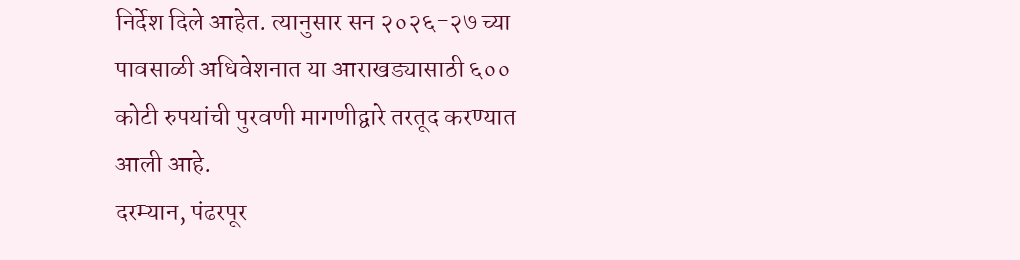निर्देश दिले आहेत. त्यानुसार सन २०२६-२७ च्या पावसाळी अधिवेशनात या आराखड्यासाठी ६०० कोटी रुपयांची पुरवणी मागणीद्वारे तरतूद करण्यात आली आहे.
दरम्यान, पंढरपूर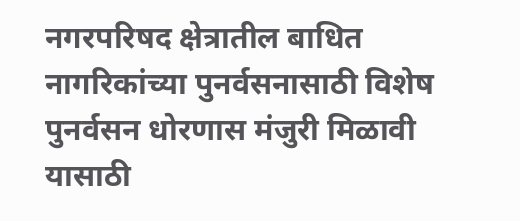नगरपरिषद क्षेत्रातील बाधित नागरिकांच्या पुनर्वसनासाठी विशेष पुनर्वसन धोरणास मंजुरी मिळावी यासाठी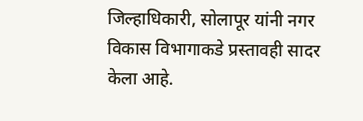जिल्हाधिकारी, सोलापूर यांनी नगर विकास विभागाकडे प्रस्तावही सादर केला आहे.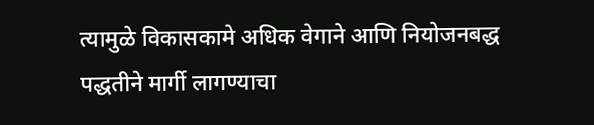त्यामुळे विकासकामे अधिक वेगाने आणि नियोजनबद्ध पद्धतीने मार्गी लागण्याचा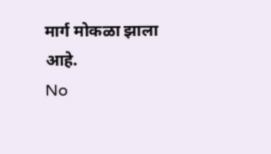मार्ग मोकळा झाला आहे.
No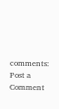comments:
Post a Comment